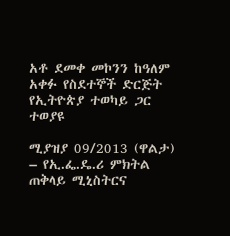አቶ ደመቀ መኮንን ከዓለም አቀፉ የስደተኞች ድርጅት የኢትዮጵያ ተወካይ ጋር ተወያዩ

ሚያዝያ 09/2013 (ዋልታ) – የኢ.ፌ.ዴ.ሪ ምክትል ጠቅላይ ሚኒስትርና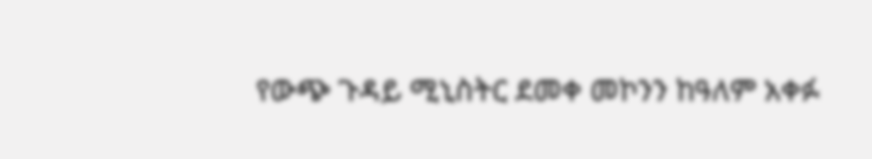የውጭ ጉዳይ ሚኒስትር ደመቀ መኮንን ከዓለም አቀፉ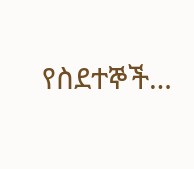የስደተኞች…